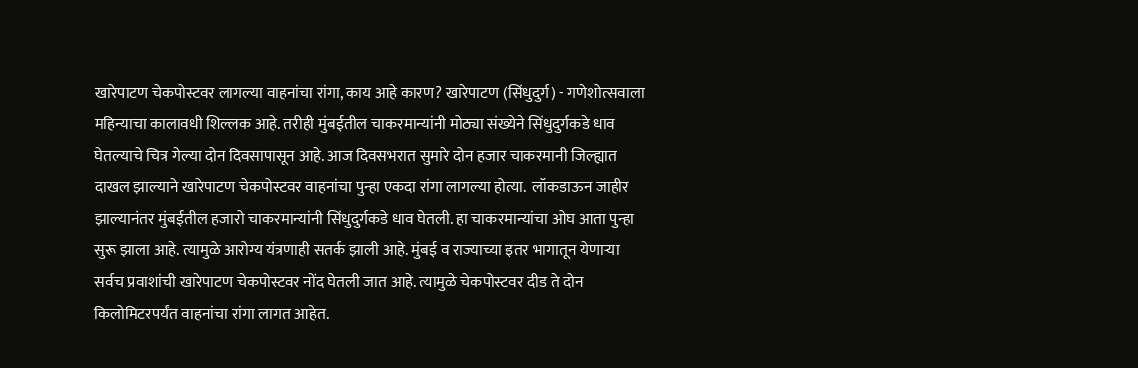खारेपाटण चेकपोस्टवर लागल्या वाहनांचा रांगा, काय आहे कारण? खारेपाटण (सिंधुदुर्ग) - गणेशोत्सवाला महिन्याचा कालावधी शिल्लक आहे. तरीही मुंबईतील चाकरमान्यांनी मोठ्या संख्येने सिंधुदुर्गकडे धाव घेतल्याचे चित्र गेल्या दोन दिवसापासून आहे. आज दिवसभरात सुमारे दोन हजार चाकरमानी जिल्ह्यात दाखल झाल्याने खारेपाटण चेकपोस्टवर वाहनांचा पुन्हा एकदा रांगा लागल्या होत्या.  लॉकडाऊन जाहीर झाल्यानंतर मुंबईतील हजारो चाकरमान्यांनी सिंधुदुर्गकडे धाव घेतली. हा चाकरमान्यांचा ओघ आता पुन्हा सुरू झाला आहे. त्यामुळे आरोग्य यंत्रणाही सतर्क झाली आहे. मुंबई व राज्याच्या इतर भागातून येणाऱ्या सर्वच प्रवाशांची खारेपाटण चेकपोस्टवर नोंद घेतली जात आहे. त्यामुळे चेकपोस्टवर दीड ते दोन किलोमिटरपर्यंत वाहनांचा रांगा लागत आहेत.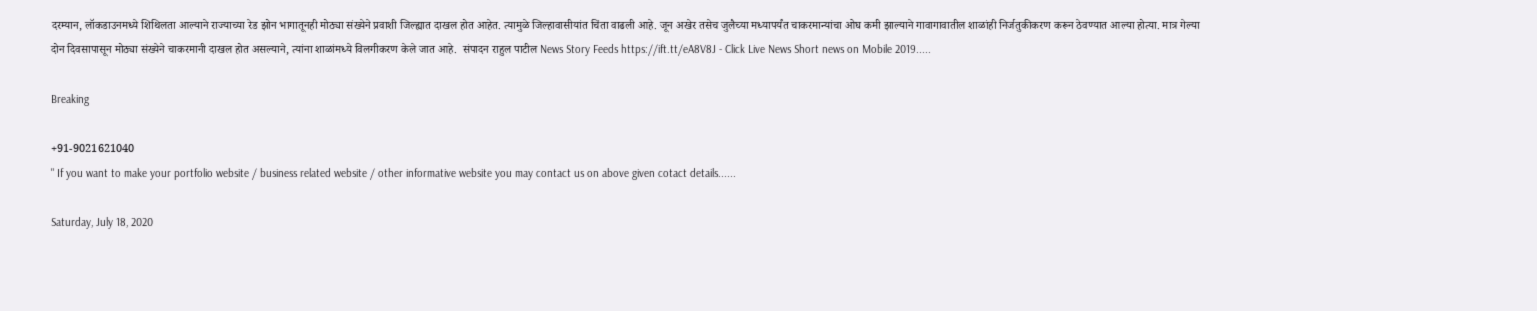दरम्यान, लॉकडाउनमध्ये शिथिलता आल्याने राज्याच्या रेड झोन भागातूनही मोठ्या संख्येने प्रवाशी जिल्ह्यात दाखल होत आहेत. त्यामुळे जिल्हावासीयांत चिंता वाढली आहे. जून अखेर तसेच जुलैच्या मध्यापर्यंत चाकरमान्यांचा ओघ कमी झाल्याने गावागावातील शाळांही निर्जतुकीकरण करून ठेवण्यात आल्या होत्या. मात्र गेल्या दोन दिवसापासून मोठ्या संख्येने चाकरमानी दाखल होत असल्याने, त्यांना शाळांमध्ये विलगीकरण केले जात आहे.  संपादन राहुल पाटील News Story Feeds https://ift.tt/eA8V8J - Click Live News Short news on Mobile 2019.....

Breaking

+91-9021621040
" If you want to make your portfolio website / business related website / other informative website you may contact us on above given cotact details......

Saturday, July 18, 2020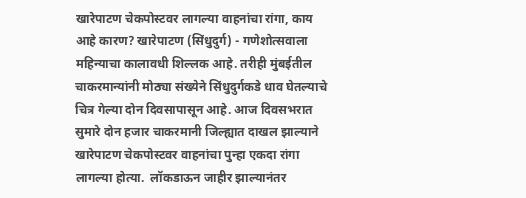खारेपाटण चेकपोस्टवर लागल्या वाहनांचा रांगा, काय आहे कारण? खारेपाटण (सिंधुदुर्ग) - गणेशोत्सवाला महिन्याचा कालावधी शिल्लक आहे. तरीही मुंबईतील चाकरमान्यांनी मोठ्या संख्येने सिंधुदुर्गकडे धाव घेतल्याचे चित्र गेल्या दोन दिवसापासून आहे. आज दिवसभरात सुमारे दोन हजार चाकरमानी जिल्ह्यात दाखल झाल्याने खारेपाटण चेकपोस्टवर वाहनांचा पुन्हा एकदा रांगा लागल्या होत्या.  लॉकडाऊन जाहीर झाल्यानंतर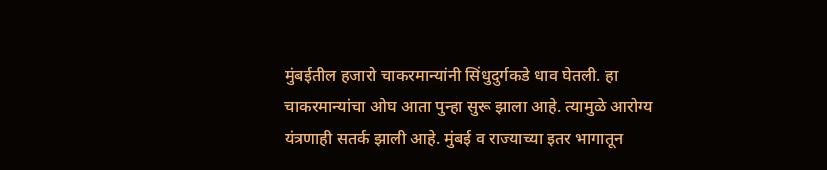मुंबईतील हजारो चाकरमान्यांनी सिंधुदुर्गकडे धाव घेतली. हा चाकरमान्यांचा ओघ आता पुन्हा सुरू झाला आहे. त्यामुळे आरोग्य यंत्रणाही सतर्क झाली आहे. मुंबई व राज्याच्या इतर भागातून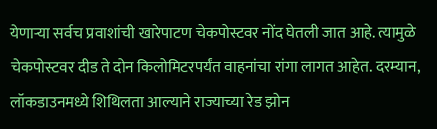येणाऱ्या सर्वच प्रवाशांची खारेपाटण चेकपोस्टवर नोंद घेतली जात आहे. त्यामुळे चेकपोस्टवर दीड ते दोन किलोमिटरपर्यंत वाहनांचा रांगा लागत आहेत. दरम्यान, लॉकडाउनमध्ये शिथिलता आल्याने राज्याच्या रेड झोन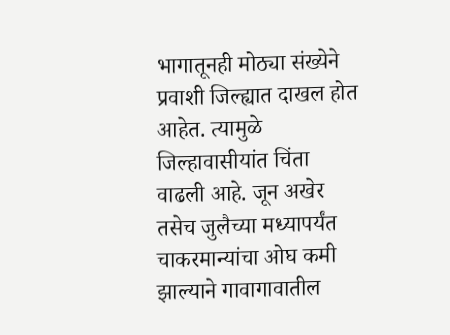भागातूनही मोठ्या संख्येने प्रवाशी जिल्ह्यात दाखल होत आहेत. त्यामुळे जिल्हावासीयांत चिंता वाढली आहे. जून अखेर तसेच जुलैच्या मध्यापर्यंत चाकरमान्यांचा ओघ कमी झाल्याने गावागावातील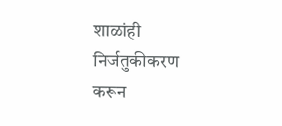शाळांही निर्जतुकीकरण करून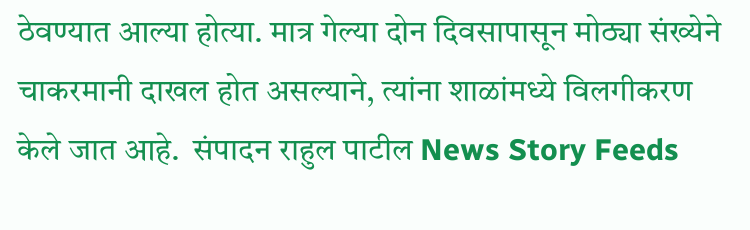ठेवण्यात आल्या होत्या. मात्र गेल्या दोन दिवसापासून मोठ्या संख्येने चाकरमानी दाखल होत असल्याने, त्यांना शाळांमध्ये विलगीकरण केले जात आहे.  संपादन राहुल पाटील News Story Feeds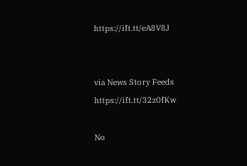https://ift.tt/eA8V8J


via News Story Feeds https://ift.tt/32z0fKw

No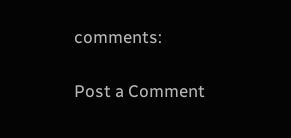comments:

Post a Comment